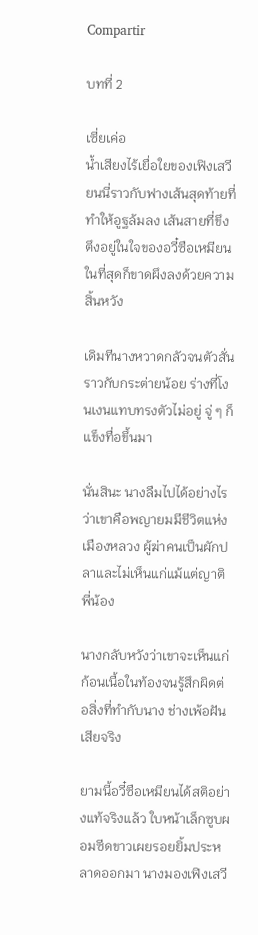Compartir

บทที่ 2

เซี่ยเค่อ
น้ำเสียงไร้เยื่อใยของเฟิงเสวียนนี่ราวกับฟางเส้นสุดท้ายที่ทำให้อูฐล้มลง เส้นสายที่ขึงตึงอยู่ในใจของอวี๋ซือเหมียน ในที่สุดก็ขาดผึงลงด้วยความสิ้นหวัง

เดิมทีนางหวาดกลัวจนตัวสั่นราวกับกระต่ายน้อย ร่างที่โงนเงนแทบทรงตัวไม่อยู่ จู่ ๆ ก็แข็งทื่อขึ้นมา

นั่นสินะ นางลืมไปได้อย่างไรว่าเขาคือพญายมมีชีวิตแห่งเมืองหลวง ผู้ฆ่าคนเป็นผักปลาและไม่เห็นแก่แม้แต่ญาติพี่น้อง

นางกลับหวังว่าเขาจะเห็นแก่ก้อนเนื้อในท้องจนรู้สึกผิดต่อสิ่งที่ทำกับนาง ช่างเพ้อฝันเสียจริง

ยามนี้อวี๋ซือเหมียนได้สติอย่างแท้จริงแล้ว ใบหน้าเล็กซูบผอมซีดขาวเผยรอยยิ้มประหลาดออกมา นางมองเฟิงเสวี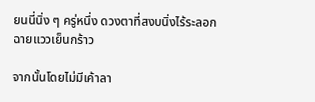ยนนี่นิ่ง ๆ ครู่หนึ่ง ดวงตาที่สงบนิ่งไร้ระลอกฉายแววเย็นกร้าว

จากนั้นโดยไม่มีเค้าลา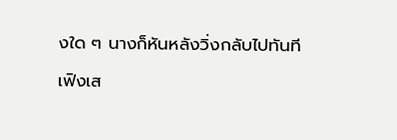งใด ๆ นางก็หันหลังวิ่งกลับไปทันที

เฟิงเส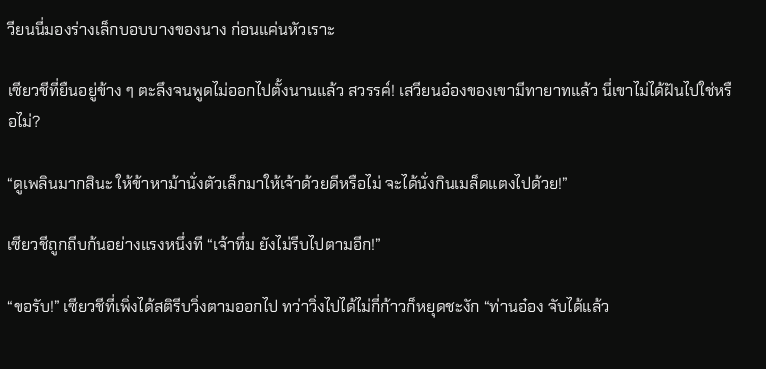วียนนี่มองร่างเล็กบอบบางของนาง ก่อนแค่นหัวเราะ

เซียวชีที่ยืนอยู่ข้าง ๆ ตะลึงจนพูดไม่ออกไปตั้งนานแล้ว สวรรค์! เสวียนอ๋องของเขามีทายาทแล้ว นี่เขาไม่ได้ฝันไปใช่หรือไม่?

“ดูเพลินมากสินะ ให้ข้าหาม้านั่งตัวเล็กมาให้เจ้าด้วยดีหรือไม่ จะได้นั่งกินเมล็ดแตงไปด้วย!”

เซียวชีถูกถีบก้นอย่างแรงหนึ่งที “เจ้าทึ่ม ยังไม่รีบไปตามอีก!”

“ขอรับ!” เซียวชีที่เพิ่งได้สติรีบวิ่งตามออกไป ทว่าวิ่งไปได้ไม่กี่ก้าวก็หยุดชะงัก “ท่านอ๋อง จับได้แล้ว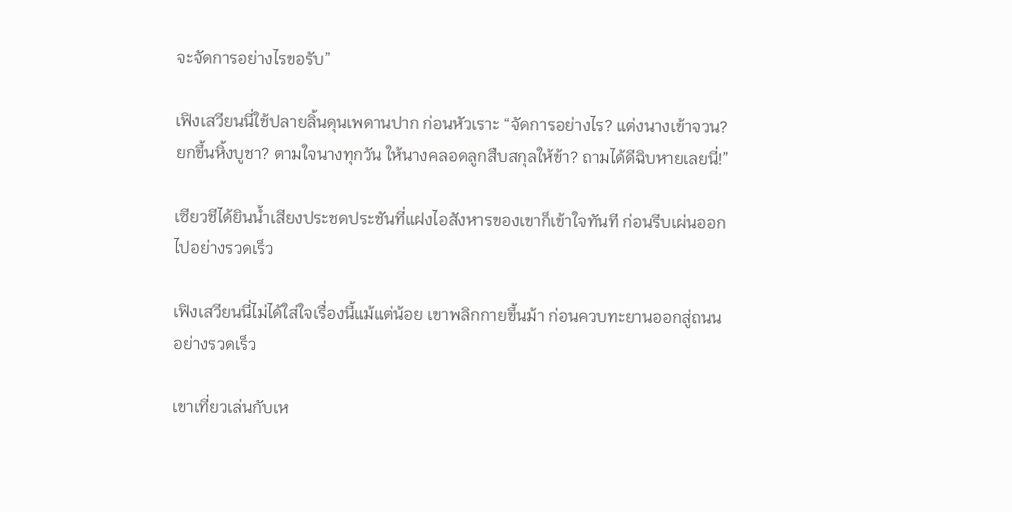จะจัดการอย่างไรขอรับ”

เฟิงเสวียนนี่ใช้ปลายลิ้นดุนเพดานปาก ก่อนหัวเราะ “จัดการอย่างไร? แต่งนางเข้าจวน? ยกขึ้นหิ้งบูชา? ตามใจนางทุกวัน ให้นางคลอดลูกสืบสกุลให้ข้า? ถามได้ดีฉิบหายเลยนี่!”

เซียวชีได้ยินน้ำเสียงประชดประชันที่แฝงไอสังหารของเขาก็เข้าใจทันที ก่อนรีบเผ่นออกไปอย่างรวดเร็ว

เฟิงเสวียนนี่ไม่ได้ใส่ใจเรื่องนี้แม้แต่น้อย เขาพลิกกายขึ้นม้า ก่อนควบทะยานออกสู่ถนนอย่างรวดเร็ว

เขาเที่ยวเล่นกับเห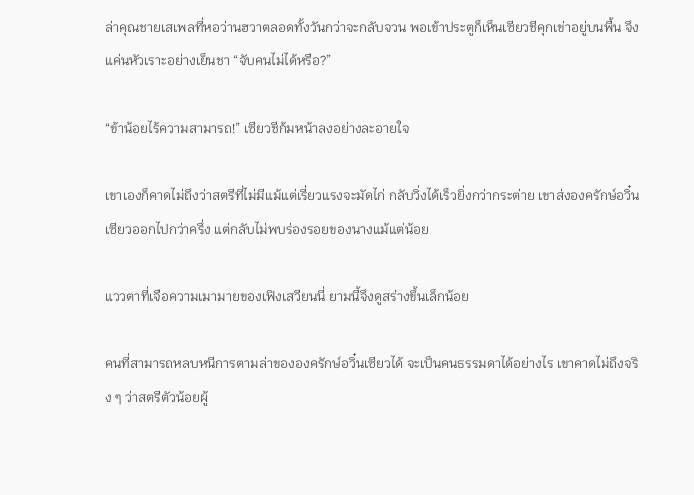ล่าคุณชายเสเพลที่หอว่านฮวาตลอดทั้งวันกว่าจะกลับจวน พอเข้าประตูก็เห็นเซียวชีคุกเข่าอยู่บนพื้น จึงแค่นหัวเราะอย่างเย็นชา “จับคนไม่ได้หรือ?”

“ข้าน้อยไร้ความสามารถ!” เซียวชีก้มหน้าลงอย่างละอายใจ

เขาเองก็คาดไม่ถึงว่าสตรีที่ไม่มีแม้แต่เรี่ยวแรงจะมัดไก่ กลับวิ่งได้เร็วยิ่งกว่ากระต่าย เขาส่งองครักษ์อวิ๋นเซียวออกไปกว่าครึ่ง แต่กลับไม่พบร่องรอยของนางแม้แต่น้อย

แววตาที่เจือความเมามายของเฟิงเสวียนนี่ ยามนี้จึงดูสร่างขึ้นเล็กน้อย

คนที่สามารถหลบหนีการตามล่าขององครักษ์อวิ๋นเซียวได้ จะเป็นคนธรรมดาได้อย่างไร เขาคาดไม่ถึงจริง ๆ ว่าสตรีตัวน้อยผู้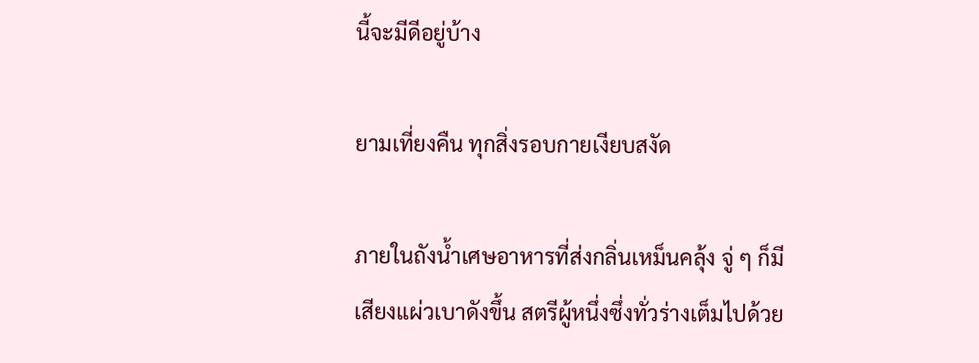นี้จะมีดีอยู่บ้าง

ยามเที่ยงคืน ทุกสิ่งรอบกายเงียบสงัด

ภายในถังน้ำเศษอาหารที่ส่งกลิ่นเหม็นคลุ้ง จู่ ๆ ก็มีเสียงแผ่วเบาดังขึ้น สตรีผู้หนึ่งซึ่งทั่วร่างเต็มไปด้วย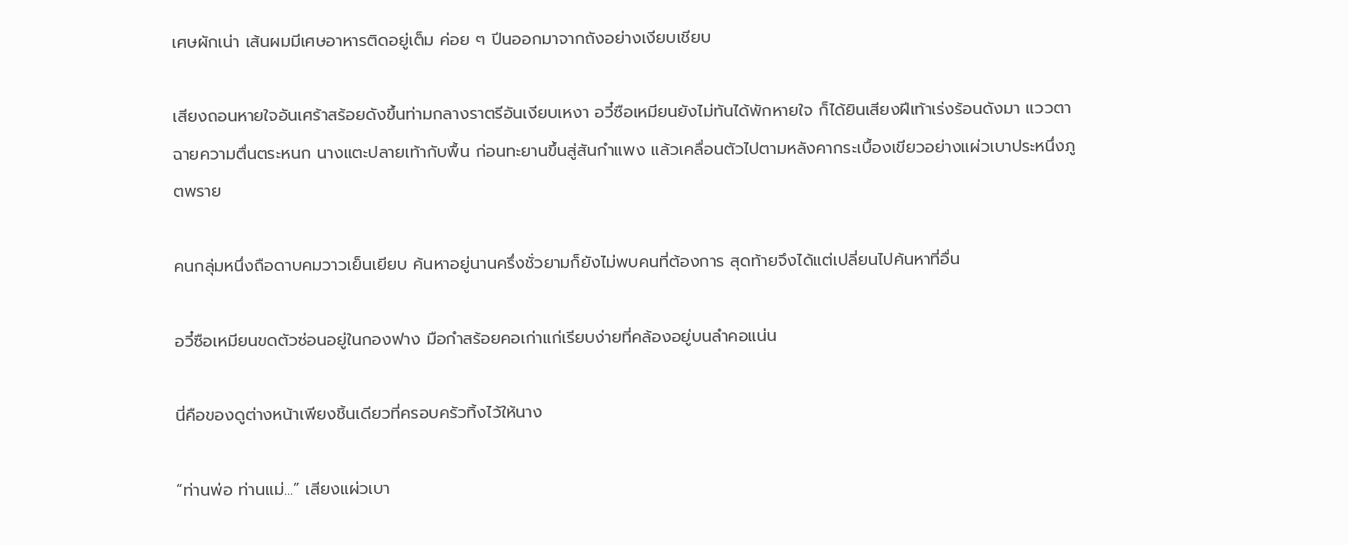เศษผักเน่า เส้นผมมีเศษอาหารติดอยู่เต็ม ค่อย ๆ ปีนออกมาจากถังอย่างเงียบเชียบ

เสียงถอนหายใจอันเศร้าสร้อยดังขึ้นท่ามกลางราตรีอันเงียบเหงา อวี๋ซือเหมียนยังไม่ทันได้พักหายใจ ก็ได้ยินเสียงฝีเท้าเร่งร้อนดังมา แววตาฉายความตื่นตระหนก นางแตะปลายเท้ากับพื้น ก่อนทะยานขึ้นสู่สันกำแพง แล้วเคลื่อนตัวไปตามหลังคากระเบื้องเขียวอย่างแผ่วเบาประหนึ่งภูตพราย

คนกลุ่มหนึ่งถือดาบคมวาวเย็นเยียบ ค้นหาอยู่นานครึ่งชั่วยามก็ยังไม่พบคนที่ต้องการ สุดท้ายจึงได้แต่เปลี่ยนไปค้นหาที่อื่น

อวี๋ซือเหมียนขดตัวซ่อนอยู่ในกองฟาง มือกำสร้อยคอเก่าแก่เรียบง่ายที่คล้องอยู่บนลำคอแน่น

นี่คือของดูต่างหน้าเพียงชิ้นเดียวที่ครอบครัวทิ้งไว้ให้นาง

“ท่านพ่อ ท่านแม่...” เสียงแผ่วเบา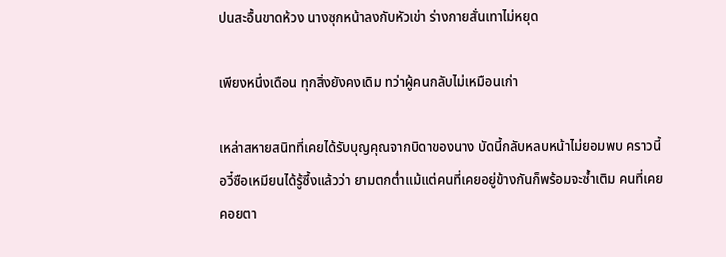ปนสะอื้นขาดห้วง นางซุกหน้าลงกับหัวเข่า ร่างกายสั่นเทาไม่หยุด

เพียงหนึ่งเดือน ทุกสิ่งยังคงเดิม ทว่าผู้คนกลับไม่เหมือนเก่า

เหล่าสหายสนิทที่เคยได้รับบุญคุณจากบิดาของนาง บัดนี้กลับหลบหน้าไม่ยอมพบ คราวนี้อวี๋ซือเหมียนได้รู้ซึ้งแล้วว่า ยามตกต่ำแม้แต่คนที่เคยอยู่ข้างกันก็พร้อมจะซ้ำเติม คนที่เคยคอยตา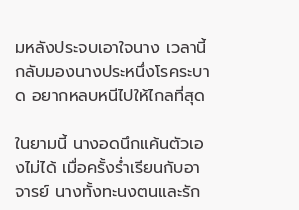มหลังประจบเอาใจนาง เวลานี้กลับมองนางประหนึ่งโรคระบาด อยากหลบหนีไปให้ไกลที่สุด

ในยามนี้ นางอดนึกแค้นตัวเองไม่ได้ เมื่อครั้งร่ำเรียนกับอาจารย์ นางทั้งทะนงตนและรัก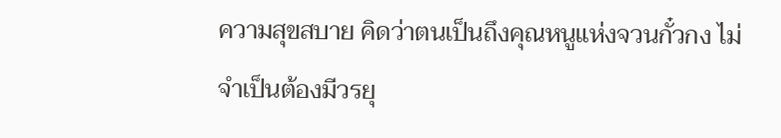ความสุขสบาย คิดว่าตนเป็นถึงคุณหนูแห่งจวนกั๋วกง ไม่จำเป็นต้องมีวรยุ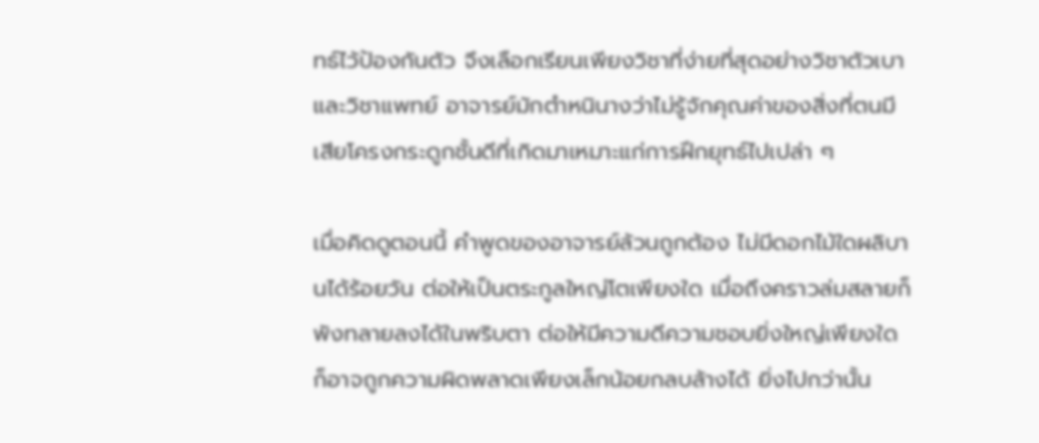ทธ์ไว้ป้องกันตัว จึงเลือกเรียนเพียงวิชาที่ง่ายที่สุดอย่างวิชาตัวเบาและวิชาแพทย์ อาจารย์มักตำหนินางว่าไม่รู้จักคุณค่าของสิ่งที่ตนมี เสียโครงกระดูกชั้นดีที่เกิดมาเหมาะแก่การฝึกยุทธ์ไปเปล่า ๆ

เมื่อคิดดูตอนนี้ คำพูดของอาจารย์ล้วนถูกต้อง ไม่มีดอกไม้ใดผลิบานได้ร้อยวัน ต่อให้เป็นตระกูลใหญ่โตเพียงใด เมื่อถึงคราวล่มสลายก็พังทลายลงได้ในพริบตา ต่อให้มีความดีความชอบยิ่งใหญ่เพียงใด ก็อาจถูกความผิดพลาดเพียงเล็กน้อยกลบล้างได้ ยิ่งไปกว่านั้น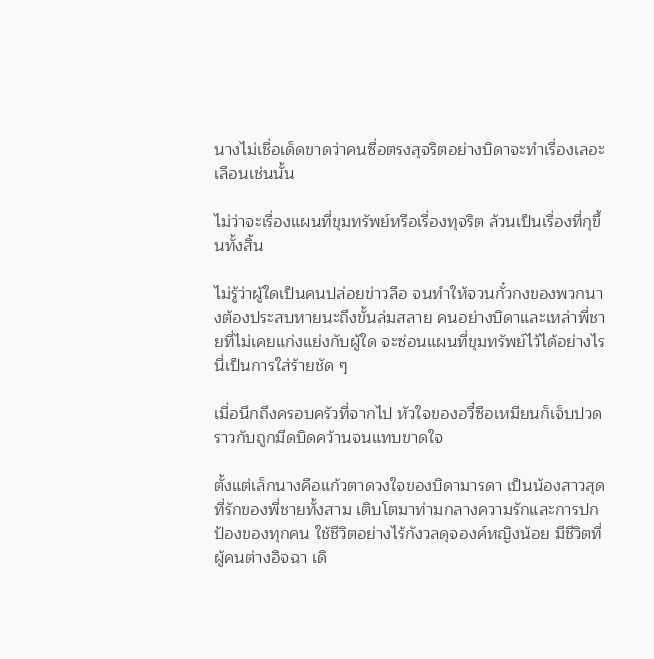นางไม่เชื่อเด็ดขาดว่าคนซื่อตรงสุจริตอย่างบิดาจะทำเรื่องเลอะเลือนเช่นนั้น

ไม่ว่าจะเรื่องแผนที่ขุมทรัพย์หรือเรื่องทุจริต ล้วนเป็นเรื่องที่กุขึ้นทั้งสิ้น

ไม่รู้ว่าผู้ใดเป็นคนปล่อยข่าวลือ จนทำให้จวนกั๋วกงของพวกนางต้องประสบหายนะถึงขั้นล่มสลาย คนอย่างบิดาและเหล่าพี่ชายที่ไม่เคยแก่งแย่งกับผู้ใด จะซ่อนแผนที่ขุมทรัพย์ไว้ได้อย่างไร นี่เป็นการใส่ร้ายชัด ๆ

เมื่อนึกถึงครอบครัวที่จากไป หัวใจของอวี๋ซือเหมียนก็เจ็บปวดราวกับถูกมีดบิดคว้านจนแทบขาดใจ

ตั้งแต่เล็กนางคือแก้วตาดวงใจของบิดามารดา เป็นน้องสาวสุดที่รักของพี่ชายทั้งสาม เติบโตมาท่ามกลางความรักและการปกป้องของทุกคน ใช้ชีวิตอย่างไร้กังวลดุจองค์หญิงน้อย มีชีวิตที่ผู้คนต่างอิจฉา เดิ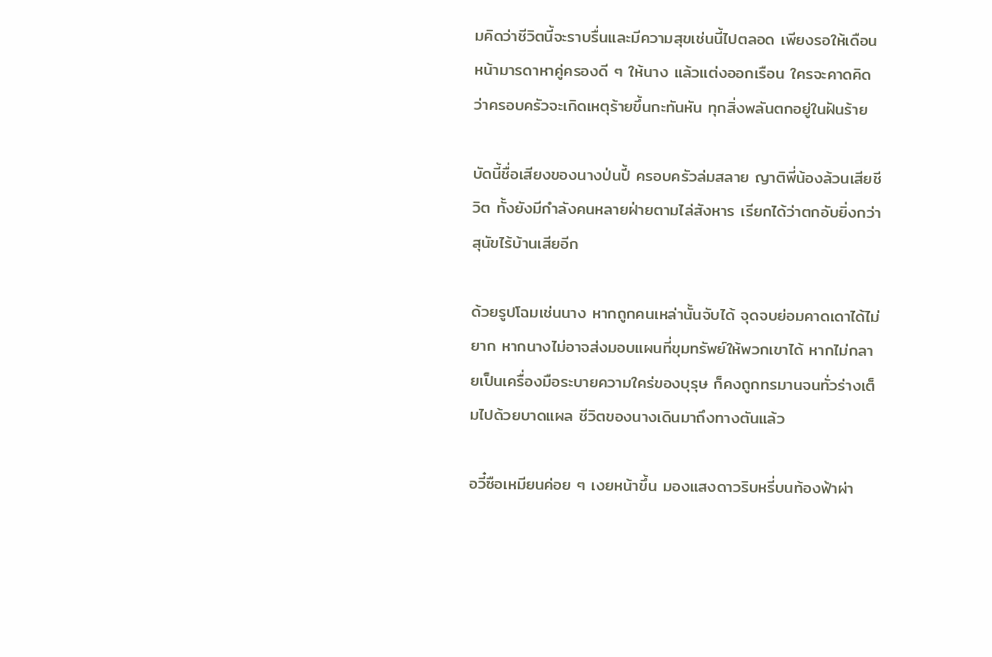มคิดว่าชีวิตนี้จะราบรื่นและมีความสุขเช่นนี้ไปตลอด เพียงรอให้เดือนหน้ามารดาหาคู่ครองดี ๆ ให้นาง แล้วแต่งออกเรือน ใครจะคาดคิดว่าครอบครัวจะเกิดเหตุร้ายขึ้นกะทันหัน ทุกสิ่งพลันตกอยู่ในฝันร้าย

บัดนี้ชื่อเสียงของนางป่นปี้ ครอบครัวล่มสลาย ญาติพี่น้องล้วนเสียชีวิต ทั้งยังมีกำลังคนหลายฝ่ายตามไล่สังหาร เรียกได้ว่าตกอับยิ่งกว่าสุนัขไร้บ้านเสียอีก

ด้วยรูปโฉมเช่นนาง หากถูกคนเหล่านั้นจับได้ จุดจบย่อมคาดเดาได้ไม่ยาก หากนางไม่อาจส่งมอบแผนที่ขุมทรัพย์ให้พวกเขาได้ หากไม่กลายเป็นเครื่องมือระบายความใคร่ของบุรุษ ก็คงถูกทรมานจนทั่วร่างเต็มไปด้วยบาดแผล ชีวิตของนางเดินมาถึงทางตันแล้ว

อวี๋ซือเหมียนค่อย ๆ เงยหน้าขึ้น มองแสงดาวริบหรี่บนท้องฟ้าผ่า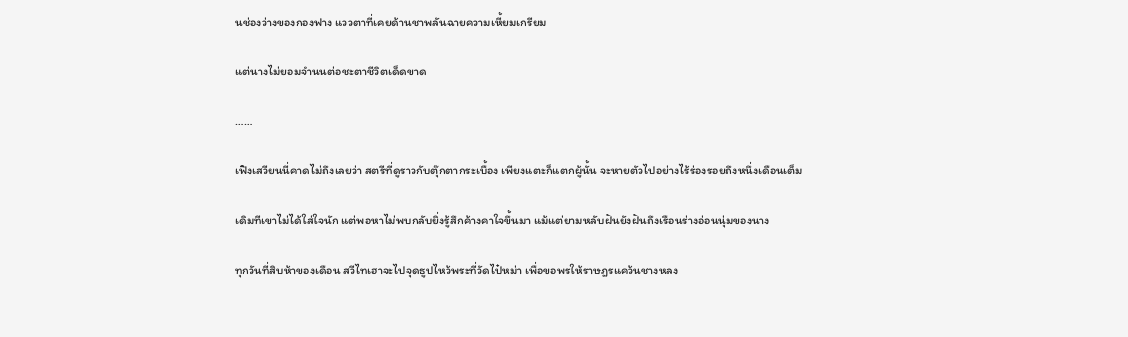นช่องว่างของกองฟาง แววตาที่เคยด้านชาพลันฉายความเหี้ยมเกรียม

แต่นางไม่ยอมจำนนต่อชะตาชีวิตเด็ดขาด

……

เฟิงเสวียนนี่คาดไม่ถึงเลยว่า สตรีที่ดูราวกับตุ๊กตากระเบื้อง เพียงแตะก็แตกผู้นั้น จะหายตัวไปอย่างไร้ร่องรอยถึงหนึ่งเดือนเต็ม

เดิมทีเขาไม่ได้ใส่ใจนัก แต่พอหาไม่พบกลับยิ่งรู้สึกค้างคาใจขึ้นมา แม้แต่ยามหลับฝันยังฝันถึงเรือนร่างอ่อนนุ่มของนาง

ทุกวันที่สิบห้าของเดือน สวีไทเฮาจะไปจุดธูปไหว้พระที่วัดไป๋หม่า เพื่อขอพรให้ราษฎรแคว้นชางหลง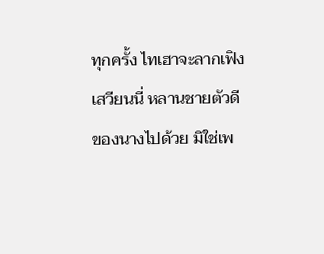ทุกครั้ง ไทเฮาจะลากเฟิงเสวียนนี่ หลานชายตัวดีของนางไปด้วย มิใช่เพ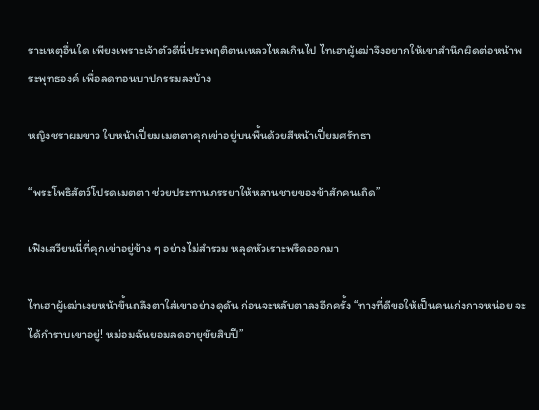ราะเหตุอื่นใด เพียงเพราะเจ้าตัวดีนี่ประพฤติตนเหลวไหลเกินไป ไทเฮาผู้เฒ่าจึงอยากให้เขาสำนึกผิดต่อหน้าพระพุทธองค์ เพื่อลดทอนบาปกรรมลงบ้าง

หญิงชราผมขาว ใบหน้าเปี่ยมเมตตาคุกเข่าอยู่บนพื้นด้วยสีหน้าเปี่ยมศรัทธา

“พระโพธิสัตว์โปรดเมตตา ช่วยประทานภรรยาให้หลานชายของข้าสักคนเถิด”

เฟิงเสวียนนี่ที่คุกเข่าอยู่ข้าง ๆ อย่างไม่สำรวม หลุดหัวเราะพรืดออกมา

ไทเฮาผู้เฒ่าเงยหน้าขึ้นถลึงตาใส่เขาอย่างดุดัน ก่อนจะหลับตาลงอีกครั้ง “ทางที่ดีขอให้เป็นคนเก่งกาจหน่อย จะได้กำราบเขาอยู่! หม่อมฉันยอมลดอายุขัยสิบปี”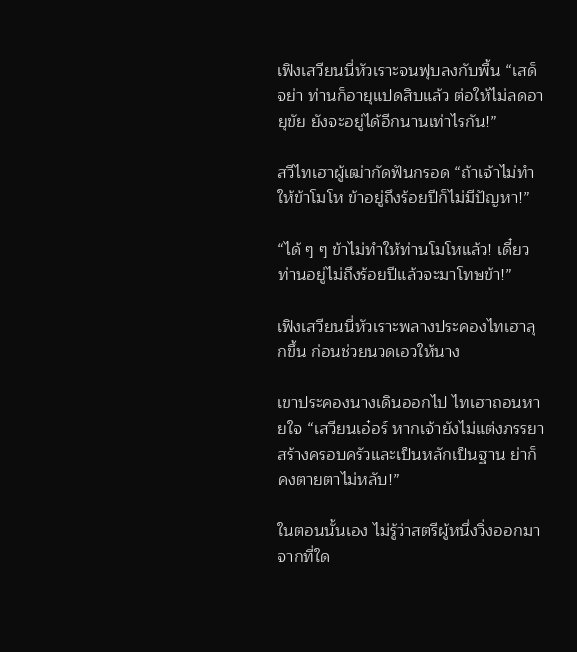เฟิงเสวียนนี่หัวเราะจนฟุบลงกับพื้น “เสด็จย่า ท่านก็อายุแปดสิบแล้ว ต่อให้ไม่ลดอายุขัย ยังจะอยู่ได้อีกนานเท่าไรกัน!”

สวีไทเฮาผู้เฒ่ากัดฟันกรอด “ถ้าเจ้าไม่ทำให้ข้าโมโห ข้าอยู่ถึงร้อยปีก็ไม่มีปัญหา!”

“ได้ ๆ ๆ ข้าไม่ทำให้ท่านโมโหแล้ว! เดี๋ยวท่านอยู่ไม่ถึงร้อยปีแล้วจะมาโทษข้า!”

เฟิงเสวียนนี่หัวเราะพลางประคองไทเฮาลุกขึ้น ก่อนช่วยนวดเอวให้นาง

เขาประคองนางเดินออกไป ไทเฮาถอนหายใจ “เสวียนเอ๋อร์ หากเจ้ายังไม่แต่งภรรยาสร้างครอบครัวและเป็นหลักเป็นฐาน ย่าก็คงตายตาไม่หลับ!”

ในตอนนั้นเอง ไม่รู้ว่าสตรีผู้หนึ่งวิ่งออกมาจากที่ใด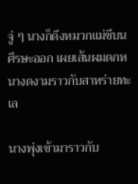จู่ ๆ นางก็ดึงหมวกแม่ชีบนศีรษะออก เผยเส้นผมดกหนางดงามราวกับสาหร่ายทะเล

นางพุ่งเข้ามาราวกับ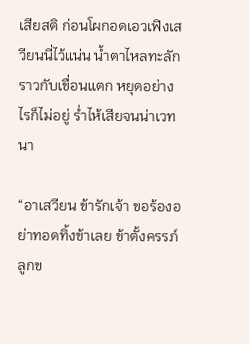เสียสติ ก่อนโผกอดเอวเฟิงเสวียนนี่ไว้แน่น น้ำตาไหลทะลักราวกับเขื่อนแตก หยุดอย่างไรก็ไม่อยู่ ร่ำไห้เสียจนน่าเวทนา

“อาเสวียน ข้ารักเจ้า ขอร้องอย่าทอดทิ้งข้าเลย ข้าตั้งครรภ์ลูกข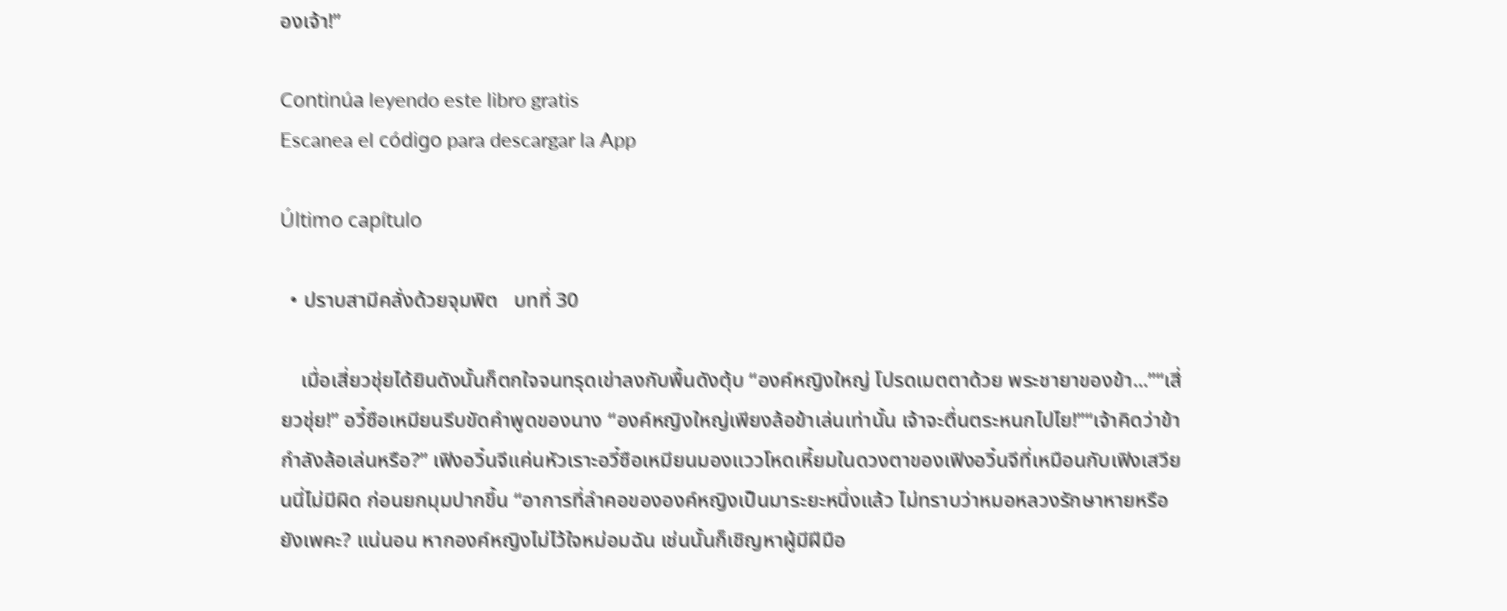องเจ้า!”

Continúa leyendo este libro gratis
Escanea el código para descargar la App

Último capítulo

  • ปราบสามีคลั่งด้วยจุมพิต   บทที่ 30

    เมื่อเสี่ยวชุ่ยได้ยินดังนั้นก็ตกใจจนทรุดเข่าลงกับพื้นดังตุ้บ “องค์หญิงใหญ่ โปรดเมตตาด้วย พระชายาของข้า...”“เสี่ยวชุ่ย!” อวี๋ซือเหมียนรีบขัดคำพูดของนาง “องค์หญิงใหญ่เพียงล้อข้าเล่นเท่านั้น เจ้าจะตื่นตระหนกไปไย!”“เจ้าคิดว่าข้ากำลังล้อเล่นหรือ?” เฟิงอวิ๋นจีแค่นหัวเราะอวี๋ซือเหมียนมองแววโหดเหี้ยมในดวงตาของเฟิงอวิ๋นจีที่เหมือนกับเฟิงเสวียนนี่ไม่มีผิด ก่อนยกมุมปากขึ้น “อาการที่ลำคอขององค์หญิงเป็นมาระยะหนึ่งแล้ว ไม่ทราบว่าหมอหลวงรักษาหายหรือยังเพคะ? แน่นอน หากองค์หญิงไม่ไว้ใจหม่อมฉัน เช่นนั้นก็เชิญหาผู้มีฝีมือ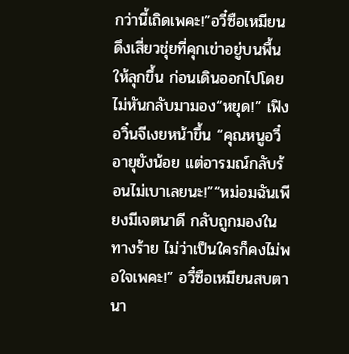กว่านี้เถิดเพคะ!”อวี๋ซือเหมียนดึงเสี่ยวชุ่ยที่คุกเข่าอยู่บนพื้นให้ลุกขึ้น ก่อนเดินออกไปโดยไม่หันกลับมามอง“หยุด!” เฟิงอวิ๋นจีเงยหน้าขึ้น “คุณหนูอวี๋อายุยังน้อย แต่อารมณ์กลับร้อนไม่เบาเลยนะ!”“หม่อมฉันเพียงมีเจตนาดี กลับถูกมองในทางร้าย ไม่ว่าเป็นใครก็คงไม่พอใจเพคะ!” อวี๋ซือเหมียนสบตานา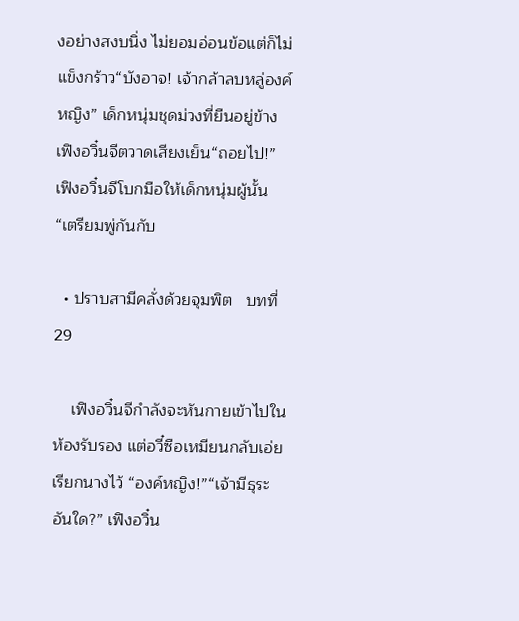งอย่างสงบนิ่ง ไม่ยอมอ่อนข้อแต่ก็ไม่แข็งกร้าว“บังอาจ! เจ้ากล้าลบหลู่องค์หญิง” เด็กหนุ่มชุดม่วงที่ยืนอยู่ข้างเฟิงอวิ๋นจีตวาดเสียงเย็น“ถอยไป!” เฟิงอวิ๋นจีโบกมือให้เด็กหนุ่มผู้นั้น “เตรียมพู่กันกับ

  • ปราบสามีคลั่งด้วยจุมพิต   บทที่ 29

    เฟิงอวิ๋นจีกำลังจะหันกายเข้าไปในห้องรับรอง แต่อวี๋ซือเหมียนกลับเอ่ยเรียกนางไว้ “องค์หญิง!”“เจ้ามีธุระอันใด?” เฟิงอวิ๋น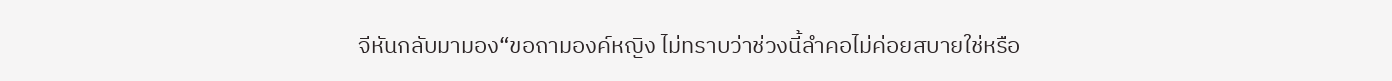จีหันกลับมามอง“ขอถามองค์หญิง ไม่ทราบว่าช่วงนี้ลำคอไม่ค่อยสบายใช่หรือ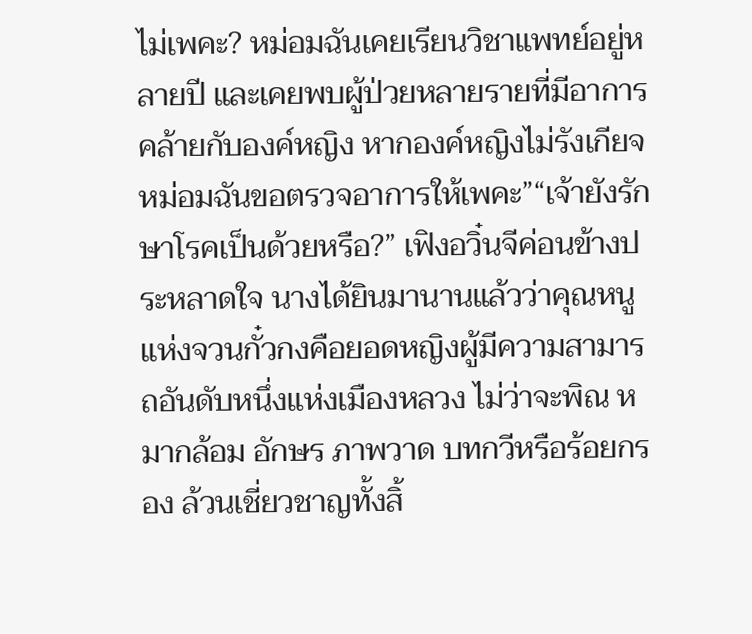ไม่เพคะ? หม่อมฉันเคยเรียนวิชาแพทย์อยู่หลายปี และเคยพบผู้ป่วยหลายรายที่มีอาการคล้ายกับองค์หญิง หากองค์หญิงไม่รังเกียจ หม่อมฉันขอตรวจอาการให้เพคะ”“เจ้ายังรักษาโรคเป็นด้วยหรือ?” เฟิงอวิ๋นจีค่อนข้างประหลาดใจ นางได้ยินมานานแล้วว่าคุณหนูแห่งจวนกั๋วกงคือยอดหญิงผู้มีความสามารถอันดับหนึ่งแห่งเมืองหลวง ไม่ว่าจะพิณ หมากล้อม อักษร ภาพวาด บทกวีหรือร้อยกรอง ล้วนเชี่ยวชาญทั้งสิ้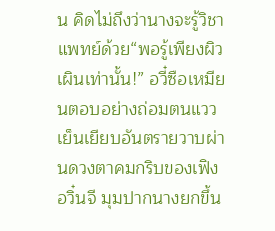น คิดไม่ถึงว่านางจะรู้วิชาแพทย์ด้วย“พอรู้เพียงผิวเผินเท่านั้น!” อวี๋ซือเหมียนตอบอย่างถ่อมตนแววเย็นเยียบอันตรายวาบผ่านดวงตาคมกริบของเฟิงอวิ๋นจี มุมปากนางยกขึ้น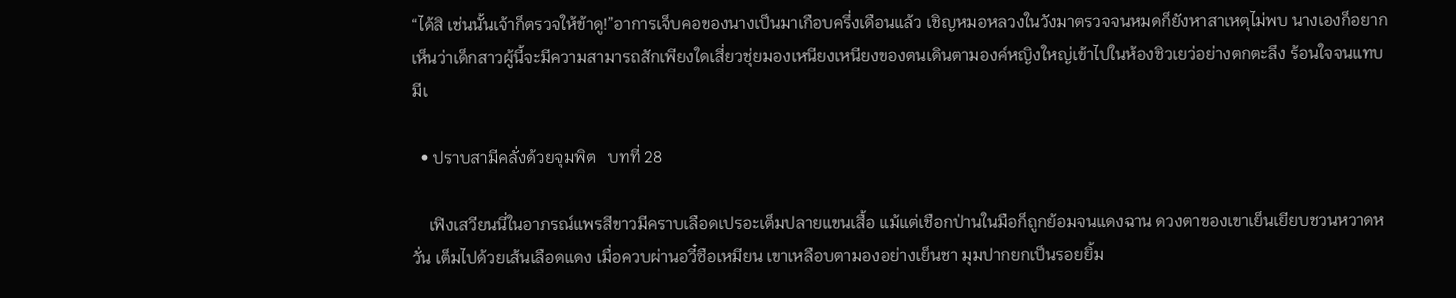“ได้สิ เช่นนั้นเจ้าก็ตรวจให้ข้าดู!”อาการเจ็บคอของนางเป็นมาเกือบครึ่งเดือนแล้ว เชิญหมอหลวงในวังมาตรวจจนหมดก็ยังหาสาเหตุไม่พบ นางเองก็อยากเห็นว่าเด็กสาวผู้นี้จะมีความสามารถสักเพียงใดเสี่ยวชุ่ยมองเหนียงเหนียงของตนเดินตามองค์หญิงใหญ่เข้าไปในห้องชิวเยว่อย่างตกตะลึง ร้อนใจจนแทบมีเ

  • ปราบสามีคลั่งด้วยจุมพิต   บทที่ 28

    เฟิงเสวียนนี่ในอาภรณ์แพรสีขาวมีคราบเลือดเปรอะเต็มปลายแขนเสื้อ แม้แต่เชือกป่านในมือก็ถูกย้อมจนแดงฉาน ดวงตาของเขาเย็นเยียบชวนหวาดหวั่น เต็มไปด้วยเส้นเลือดแดง เมื่อควบผ่านอวี๋ซือเหมียน เขาเหลือบตามองอย่างเย็นชา มุมปากยกเป็นรอยยิ้ม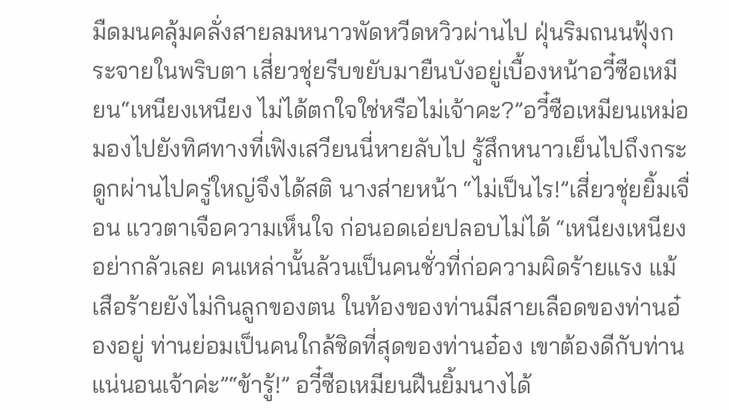มืดมนคลุ้มคลั่งสายลมหนาวพัดหวีดหวิวผ่านไป ฝุ่นริมถนนฟุ้งกระจายในพริบตา เสี่ยวชุ่ยรีบขยับมายืนบังอยู่เบื้องหน้าอวี๋ซือเหมียน“เหนียงเหนียง ไม่ได้ตกใจใช่หรือไม่เจ้าคะ?”อวี๋ซือเหมียนเหม่อมองไปยังทิศทางที่เฟิงเสวียนนี่หายลับไป รู้สึกหนาวเย็นไปถึงกระดูกผ่านไปครู่ใหญ่จึงได้สติ นางส่ายหน้า “ไม่เป็นไร!”เสี่ยวชุ่ยยิ้มเจื่อน แววตาเจือความเห็นใจ ก่อนอดเอ่ยปลอบไม่ได้ “เหนียงเหนียงอย่ากลัวเลย คนเหล่านั้นล้วนเป็นคนชั่วที่ก่อความผิดร้ายแรง แม้เสือร้ายยังไม่กินลูกของตน ในท้องของท่านมีสายเลือดของท่านอ๋องอยู่ ท่านย่อมเป็นคนใกล้ชิดที่สุดของท่านอ๋อง เขาต้องดีกับท่านแน่นอนเจ้าค่ะ”“ข้ารู้!” อวี๋ซือเหมียนฝืนยิ้มนางได้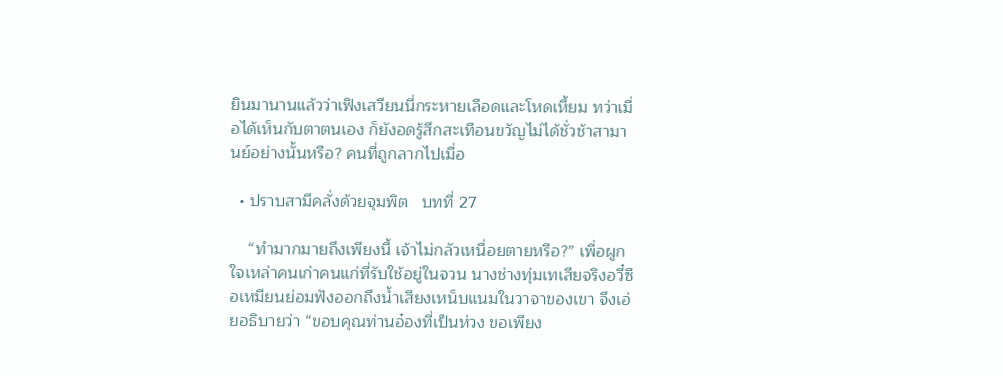ยินมานานแล้วว่าเฟิงเสวียนนี่กระหายเลือดและโหดเหี้ยม ทว่าเมื่อได้เห็นกับตาตนเอง ก็ยังอดรู้สึกสะเทือนขวัญไม่ได้ชั่วช้าสามานย์อย่างนั้นหรือ? คนที่ถูกลากไปเมื่อ

  • ปราบสามีคลั่งด้วยจุมพิต   บทที่ 27

    “ทำมากมายถึงเพียงนี้ เจ้าไม่กลัวเหนื่อยตายหรือ?” เพื่อผูกใจเหล่าคนเก่าคนแก่ที่รับใช้อยู่ในจวน นางช่างทุ่มเทเสียจริงอวี๋ซือเหมียนย่อมฟังออกถึงน้ำเสียงเหน็บแนมในวาจาของเขา จึงเอ่ยอธิบายว่า “ขอบคุณท่านอ๋องที่เป็นห่วง ขอเพียง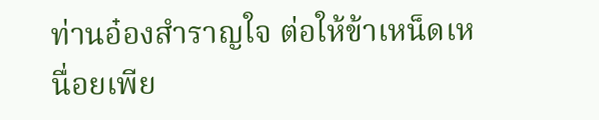ท่านอ๋องสำราญใจ ต่อให้ข้าเหน็ดเหนื่อยเพีย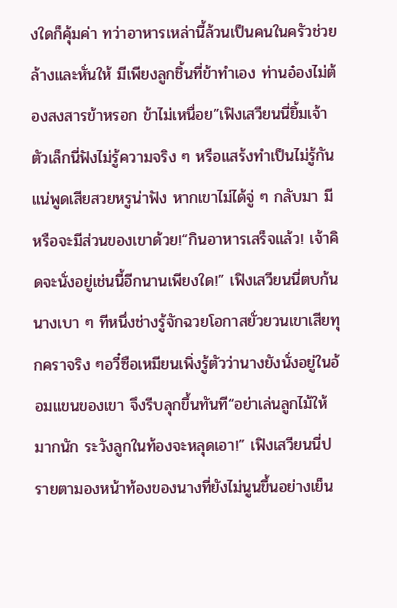งใดก็คุ้มค่า ทว่าอาหารเหล่านี้ล้วนเป็นคนในครัวช่วยล้างและหั่นให้ มีเพียงลูกชิ้นที่ข้าทำเอง ท่านอ๋องไม่ต้องสงสารข้าหรอก ข้าไม่เหนื่อย”เฟิงเสวียนนี่ยิ้มเจ้าตัวเล็กนี่ฟังไม่รู้ความจริง ๆ หรือแสร้งทำเป็นไม่รู้กันแน่พูดเสียสวยหรูน่าฟัง หากเขาไม่ได้จู่ ๆ กลับมา มีหรือจะมีส่วนของเขาด้วย!“กินอาหารเสร็จแล้ว! เจ้าคิดจะนั่งอยู่เช่นนี้อีกนานเพียงใด!” เฟิงเสวียนนี่ตบก้นนางเบา ๆ ทีหนึ่งช่างรู้จักฉวยโอกาสยั่วยวนเขาเสียทุกคราจริง ๆอวี๋ซือเหมียนเพิ่งรู้ตัวว่านางยังนั่งอยู่ในอ้อมแขนของเขา จึงรีบลุกขึ้นทันที“อย่าเล่นลูกไม้ให้มากนัก ระวังลูกในท้องจะหลุดเอา!” เฟิงเสวียนนี่ปรายตามองหน้าท้องของนางที่ยังไม่นูนขึ้นอย่างเย็น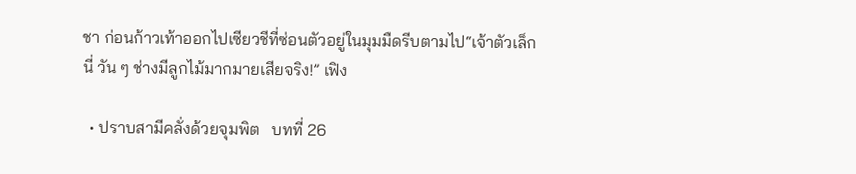ชา ก่อนก้าวเท้าออกไปเซียวชีที่ซ่อนตัวอยู่ในมุมมืดรีบตามไป“เจ้าตัวเล็กนี่ วัน ๆ ช่างมีลูกไม้มากมายเสียจริง!” เฟิง

  • ปราบสามีคลั่งด้วยจุมพิต   บทที่ 26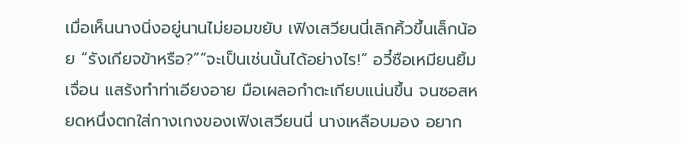เมื่อเห็นนางนิ่งอยู่นานไม่ยอมขยับ เฟิงเสวียนนี่เลิกคิ้วขึ้นเล็กน้อย “รังเกียจข้าหรือ?”“จะเป็นเช่นนั้นได้อย่างไร!” อวี๋ซือเหมียนยิ้มเจื่อน แสร้งทำท่าเอียงอาย มือเผลอกำตะเกียบแน่นขึ้น จนซอสหยดหนึ่งตกใส่กางเกงของเฟิงเสวียนนี่ นางเหลือบมอง อยาก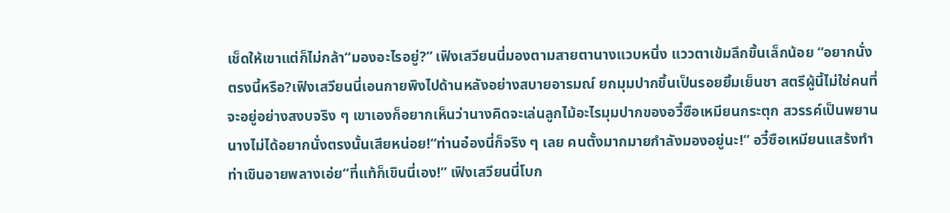เช็ดให้เขาแต่ก็ไม่กล้า“มองอะไรอยู่?” เฟิงเสวียนนี่มองตามสายตานางแวบหนึ่ง แววตาเข้มลึกขึ้นเล็กน้อย “อยากนั่งตรงนี้หรือ?เฟิงเสวียนนี่เอนกายพิงไปด้านหลังอย่างสบายอารมณ์ ยกมุมปากขึ้นเป็นรอยยิ้มเย็นชา สตรีผู้นี้ไม่ใช่คนที่จะอยู่อย่างสงบจริง ๆ เขาเองก็อยากเห็นว่านางคิดจะเล่นลูกไม้อะไรมุมปากของอวี๋ซือเหมียนกระตุก สวรรค์เป็นพยาน นางไม่ได้อยากนั่งตรงนั้นเสียหน่อย!“ท่านอ๋องนี่ก็จริง ๆ เลย คนตั้งมากมายกำลังมองอยู่นะ!” อวี๋ซือเหมียนแสร้งทำท่าเขินอายพลางเอ่ย“ที่แท้ก็เขินนี่เอง!” เฟิงเสวียนนี่โบก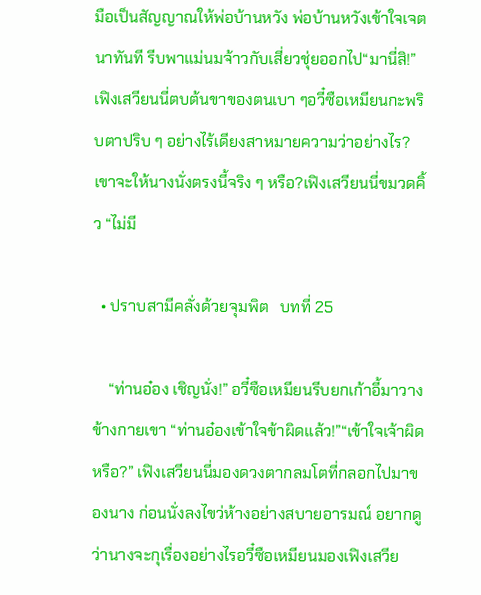มือเป็นสัญญาณให้พ่อบ้านหวัง พ่อบ้านหวังเข้าใจเจตนาทันที รีบพาแม่นมจ้าวกับเสี่ยวชุ่ยออกไป“มานี่สิ!” เฟิงเสวียนนี่ตบต้นขาของตนเบา ๆอวี๋ซือเหมียนกะพริบตาปริบ ๆ อย่างไร้เดียงสาหมายความว่าอย่างไร? เขาจะให้นางนั่งตรงนี้จริง ๆ หรือ?เฟิงเสวียนนี่ขมวดคิ้ว “ไม่มี

  • ปราบสามีคลั่งด้วยจุมพิต   บทที่ 25

    “ท่านอ๋อง เชิญนั่ง!” อวี๋ซือเหมียนรีบยกเก้าอี้มาวางข้างกายเขา “ท่านอ๋องเข้าใจข้าผิดแล้ว!”“เข้าใจเจ้าผิดหรือ?” เฟิงเสวียนนี่มองดวงตากลมโตที่กลอกไปมาของนาง ก่อนนั่งลงไขว่ห้างอย่างสบายอารมณ์ อยากดูว่านางจะกุเรื่องอย่างไรอวี๋ซือเหมียนมองเฟิงเสวีย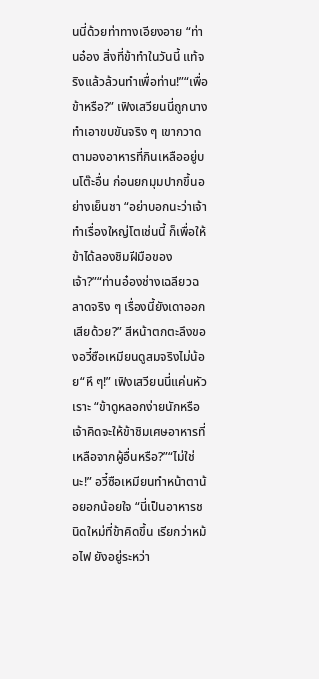นนี่ด้วยท่าทางเอียงอาย “ท่านอ๋อง สิ่งที่ข้าทำในวันนี้ แท้จริงแล้วล้วนทำเพื่อท่าน!”“เพื่อข้าหรือ?” เฟิงเสวียนนี่ถูกนางทำเอาขบขันจริง ๆ เขากวาดตามองอาหารที่กินเหลืออยู่บนโต๊ะอื่น ก่อนยกมุมปากขึ้นอย่างเย็นชา “อย่าบอกนะว่าเจ้าทำเรื่องใหญ่โตเช่นนี้ ก็เพื่อให้ข้าได้ลองชิมฝีมือของเจ้า?”“ท่านอ๋องช่างเฉลียวฉลาดจริง ๆ เรื่องนี้ยังเดาออกเสียด้วย?” สีหน้าตกตะลึงของอวี๋ซือเหมียนดูสมจริงไม่น้อย“หึ ๆ!” เฟิงเสวียนนี่แค่นหัวเราะ “ข้าดูหลอกง่ายนักหรือ เจ้าคิดจะให้ข้าชิมเศษอาหารที่เหลือจากผู้อื่นหรือ?”“ไม่ใช่นะ!” อวี๋ซือเหมียนทำหน้าตาน้อยอกน้อยใจ “นี่เป็นอาหารชนิดใหม่ที่ข้าคิดขึ้น เรียกว่าหม้อไฟ ยังอยู่ระหว่า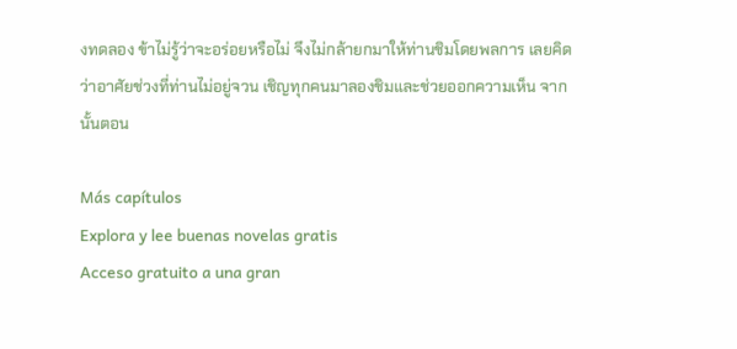งทดลอง ข้าไม่รู้ว่าจะอร่อยหรือไม่ จึงไม่กล้ายกมาให้ท่านชิมโดยพลการ เลยคิดว่าอาศัยช่วงที่ท่านไม่อยู่จวน เชิญทุกคนมาลองชิมและช่วยออกความเห็น จากนั้นตอน

Más capítulos
Explora y lee buenas novelas gratis
Acceso gratuito a una gran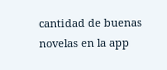cantidad de buenas novelas en la app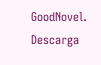GoodNovel. Descarga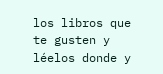los libros que te gusten y léelos donde y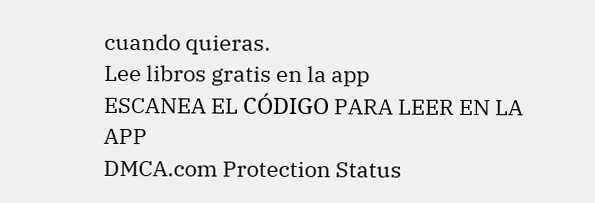cuando quieras.
Lee libros gratis en la app
ESCANEA EL CÓDIGO PARA LEER EN LA APP
DMCA.com Protection Status